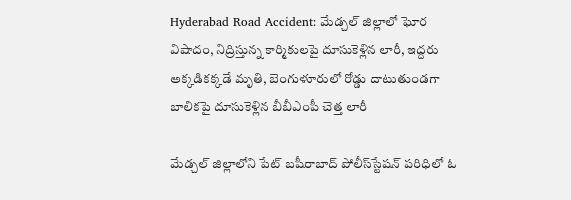Hyderabad Road Accident: మేడ్చల్‌ జిల్లాలో ఘోర విషాదం, నిద్రిస్తున్న కార్మికులపై దూసుకెళ్లిన లారీ, ఇద్దరు అక్కడికక్కడే మృతి, బెంగుళూరులో రోడ్డు దాటుతుండగా బాలికపై దూసుకెళ్లిన బీబీఎంపీ చెత్త లారీ

మేడ్చల్‌ జిల్లాలోని పేట్‌ బషీరాబాద్‌ పోలీస్‌స్టేషన్‌ పరిధిలో ఓ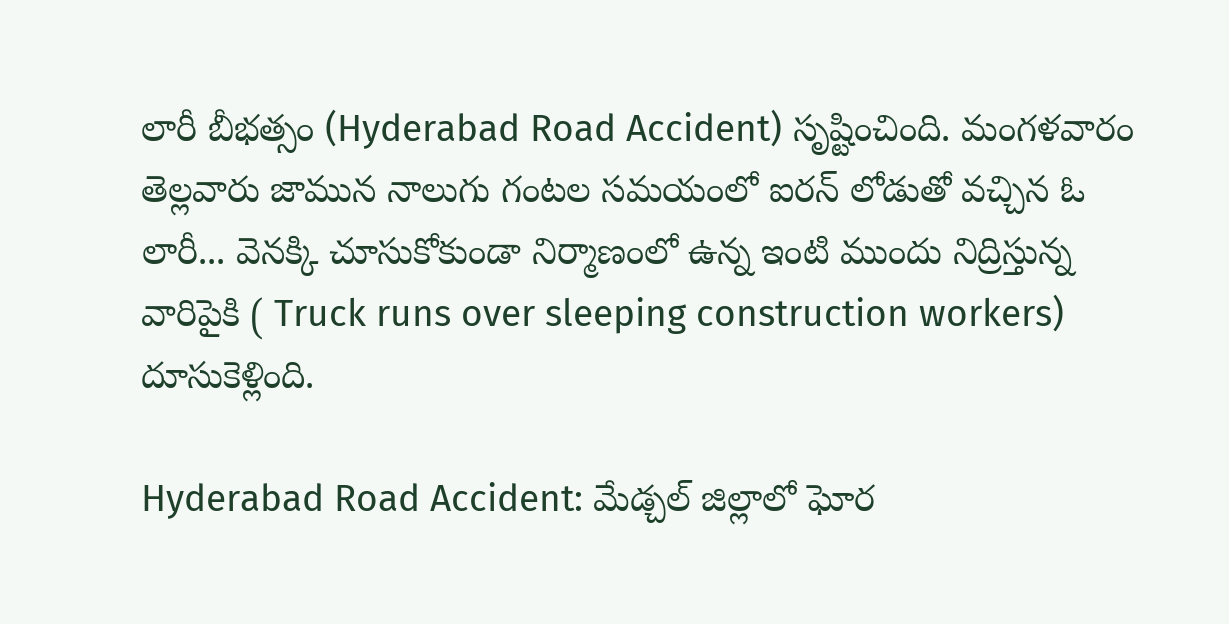లారీ బీభత్సం (Hyderabad Road Accident) సృష్టించింది. మంగళవారం తెల్లవారు జామున నాలుగు గంటల సమయంలో ఐరన్‌ లోడుతో వచ్చిన ఓ లారీ... వెనక్కి చూసుకోకుండా నిర్మాణంలో ఉన్న ఇంటి ముందు నిద్రిస్తున్న వారిపైకి ( Truck runs over sleeping construction workers) దూసుకెళ్లింది.

Hyderabad Road Accident: మేడ్చల్‌ జిల్లాలో ఘోర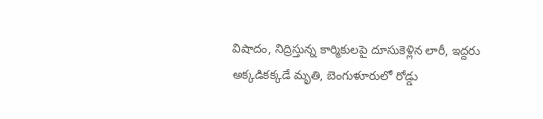విషాదం, నిద్రిస్తున్న కార్మికులపై దూసుకెళ్లిన లారీ, ఇద్దరు అక్కడికక్కడే మృతి, బెంగుళూరులో రోడ్డు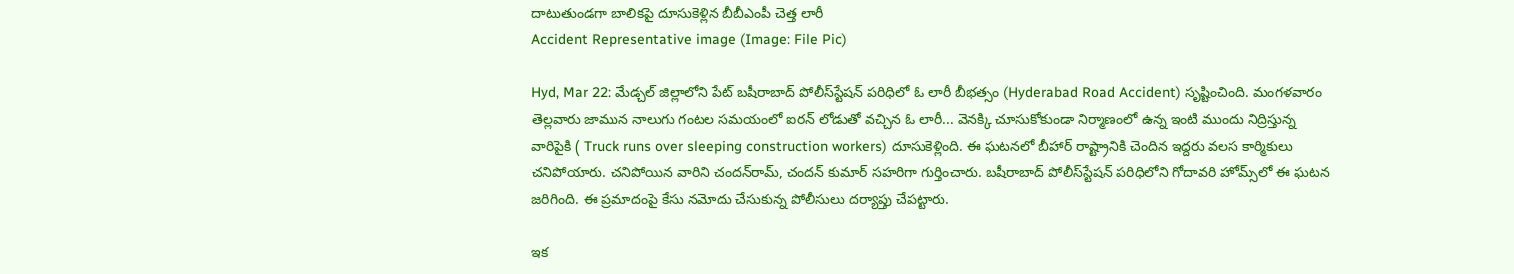దాటుతుండగా బాలికపై దూసుకెళ్లిన బీబీఎంపీ చెత్త లారీ
Accident Representative image (Image: File Pic)

Hyd, Mar 22: మేడ్చల్‌ జిల్లాలోని పేట్‌ బషీరాబాద్‌ పోలీస్‌స్టేషన్‌ పరిధిలో ఓ లారీ బీభత్సం (Hyderabad Road Accident) సృష్టించింది. మంగళవారం తెల్లవారు జామున నాలుగు గంటల సమయంలో ఐరన్‌ లోడుతో వచ్చిన ఓ లారీ... వెనక్కి చూసుకోకుండా నిర్మాణంలో ఉన్న ఇంటి ముందు నిద్రిస్తున్న వారిపైకి ( Truck runs over sleeping construction workers) దూసుకెళ్లింది. ఈ ఘటనలో బీహార్ రాష్ట్రానికి చెందిన ఇద్దరు వలస కార్మికులు చనిపోయారు. చనిపోయిన వారిని చందన్‌రామ్‌, చందన్‌ కుమార్‌ సహరిగా గుర్తించారు. బషీరాబాద్‌ పోలీస్‌స్టేషన్‌ పరిధిలోని గోదావరి హోమ్స్‌లో ఈ ఘటన జరిగింది. ఈ ప్రమాదంపై కేసు నమోదు చేసుకున్న పోలీసులు దర్యాప్తు చేపట్టారు.

ఇక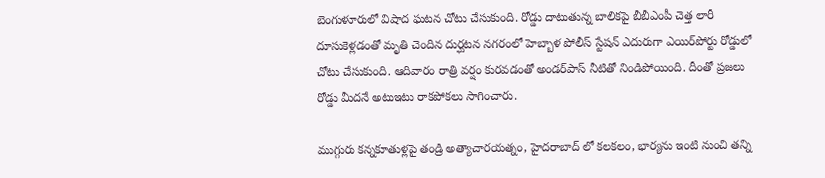బెంగుళూరులో విషాద ఘటన చోటు చేసుకుంది. రోడ్డు దాటుతున్న బాలికపై బీబీఎంపీ చెత్త లారీ దూసుకెళ్లడంతో మృతి చెందిన దుర్ఘటన నగరంలో హెబ్బాళ పోలీస్‌ స్టేషన్‌ ఎదురుగా ఎయిర్‌పోర్టు రోడ్డులో చోటు చేసుకుంది. ఆదివారం రాత్రి వర్షం కురవడంతో అండర్‌పాస్‌ నీటితో నిండిపోయింది. దీంతో ప్రజలు రోడ్డు మీదనే అటుఇటు రాకపోకలు సాగించారు.

ముగ్గురు కన్నకూతుళ్లపై తండ్రి అత్యాచారయత్నం, హైదరాబాద్ లో కలకలం, భార్యను ఇంటి నుంచి తన్ని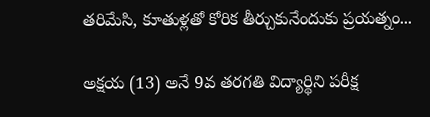తరిమేసి, కూతుళ్లతో కోరిక తీర్చుకునేందుకు ప్రయత్నం...

అక్షయ (13) అనే 9వ తరగతి విద్యార్థిని పరీక్ష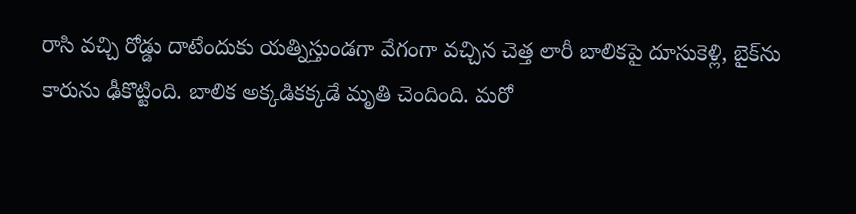రాసి వచ్చి రోడ్డు దాటేందుకు యత్నిస్తుండగా వేగంగా వచ్చిన చెత్త లారీ బాలికపై దూసుకెళ్లి, బైక్‌ను కారును ఢీకొట్టింది. బాలిక అక్కడికక్కడే మృతి చెందింది. మరో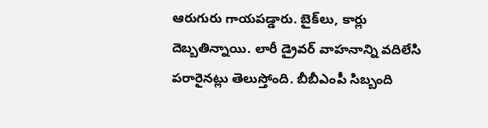ఆరుగురు గాయపడ్డారు. బైక్‌లు, కార్లు దెబ్బతిన్నాయి. లారీ డ్రైవర్‌ వాహనాన్ని వదిలేసి పరారైనట్లు తెలుస్తోంది. బీబీఎంపీ సిబ్బంది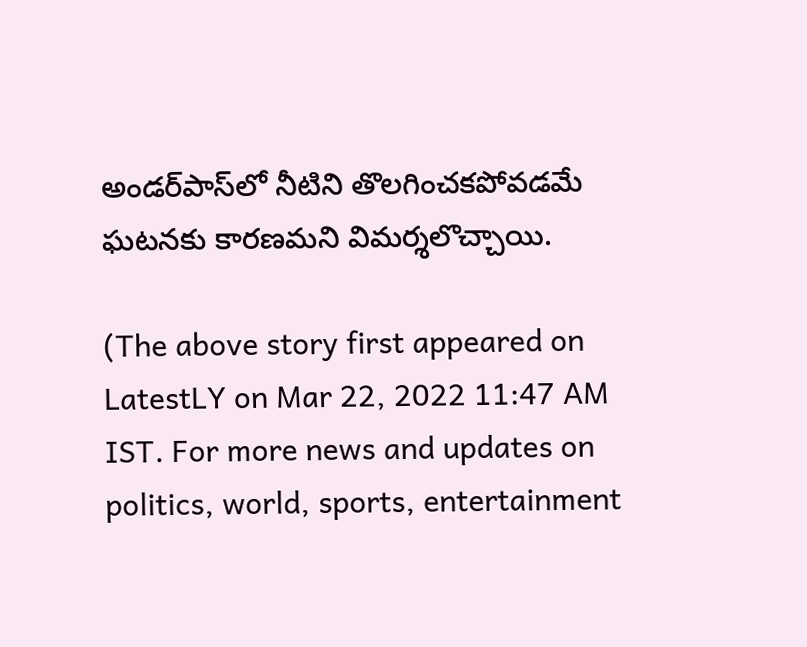అండర్‌పాస్‌లో నీటిని తొలగించకపోవడమే ఘటనకు కారణమని విమర్శలొచ్చాయి.

(The above story first appeared on LatestLY on Mar 22, 2022 11:47 AM IST. For more news and updates on politics, world, sports, entertainment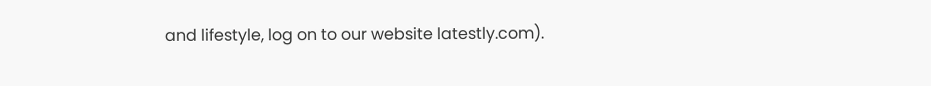and lifestyle, log on to our website latestly.com).